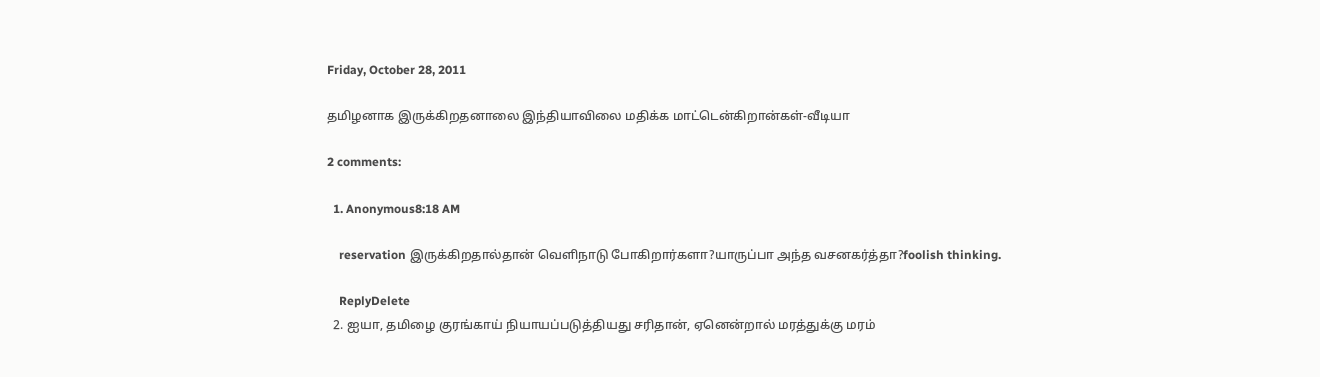Friday, October 28, 2011

தமிழனாக இருக்கிறதனாலை இந்தியாவிலை மதிக்க மாட்டென்கிறான்கள்-வீடியா

2 comments:

  1. Anonymous8:18 AM

    reservation இருக்கிறதால்தான் வெளிநாடு போகிறார்களா?யாருப்பா அந்த வசனகர்த்தா?foolish thinking.

    ReplyDelete
  2. ஐயா, தமிழை குரங்காய் நியாயப்படுத்தியது சரிதான், ஏனென்றால் மரத்துக்கு மரம்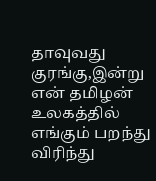தாவுவது குரங்கு,இன்று என் தமிழன் உலகத்தில் எங்கும் பறந்து விரிந்து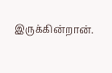இருக்கின்றான்.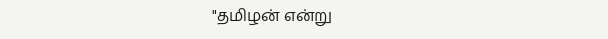"தமிழன் என்று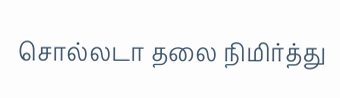சொல்லடா தலை நிமிர்த்து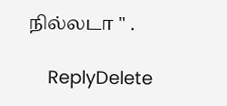நில்லடா " .

    ReplyDelete